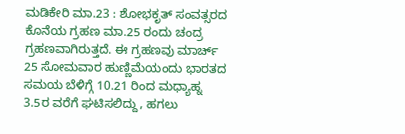ಮಡಿಕೇರಿ ಮಾ.23 : ಶೋಭಕೃತ್ ಸಂವತ್ಸರದ ಕೊನೆಯ ಗ್ರಹಣ ಮಾ.25 ರಂದು ಚಂದ್ರ ಗ್ರಹಣವಾಗಿರುತ್ತದೆ. ಈ ಗ್ರಹಣವು ಮಾರ್ಚ್ 25 ಸೋಮವಾರ ಹುಣ್ಣಿಮೆಯಂದು ಭಾರತದ ಸಮಯ ಬೆಳಿಗ್ಗೆ 10.21 ರಿಂದ ಮಧ್ಯಾಹ್ನ 3.5ರ ವರೆಗೆ ಘಟಿಸಲಿದ್ದು, ಹಗಲು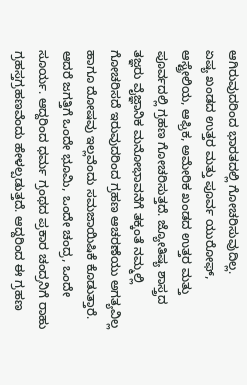ಆಗಿರುವುದರಿಂದ ಭಾರತದಲ್ಲಿ ಗೋಚರಿಸುವುದಿಲ್ಲ.
ಏಷ್ಯ ಖಂಡದ ಉತ್ತರ ಮತ್ತು ಪೂರ್ವ ಯುರೋಫ್, ಆಸ್ಟ್ರೇಲಿಯ, ಆಫ್ರಿಕ, ಅಮೇರಿಕ ಖಂಡದ ಉತ್ತರ ಮತ್ತು ಪೂರ್ವದಲ್ಲಿ ಗ್ರಹಣ ಗೋಚರಿಸುತ್ತದೆ. ಜ್ಯೋತಿಷ್ಯ ಶಾಸ್ತ್ರದ ತಜ್ಞರು ವೈಜ್ಞಾನಿಕ ಮನೋಭಾವನೆಗೆ ತಕ್ಕಂತೆ ನಮ್ಮಲ್ಲಿ ಗೋಚರಿಸದೆ ಇರುವುದರಿಂದ ಗ್ರಹಣ ಆಚರಣೆಯು ಅಗತ್ಯವಿಲ್ಲ ಹಾಗೂ ದೋಷವು ಇಲ್ಲವೆಂದು ಸಮಜಾಯಿಷಿಕೆ ಕೊಡುತ್ತಾರೆ.
ಆದರೆ ಜಗತ್ತಿಗೆ ಒಂದೇ ಭೂಮಿ, ಒಂದೇ ಚಂದ್ರ, ಒಂದೇ ಸೂರ್ಯ. ಆದ್ದರಿಂದ ಧರ್ಮ ಗ್ರಂಥದ ಪ್ರಕಾರ ಚಂದ್ರನಿಗೆ ರಾಹು ಗ್ರಹಸ್ತಗ್ರಹಣವೆಂದು ಹೇಳಲ್ಪಡುತ್ತದೆ. ಆದ್ದರಿಂದ ಈ ಗ್ರಹಣ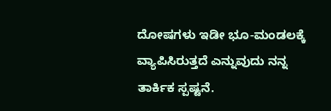ದೋಷಗಳು ಇಡೀ ಭೂ-ಮಂಡಲಕ್ಕೆ ವ್ಯಾಪಿಸಿರುತ್ತದೆ ಎನ್ನುವುದು ನನ್ನ ತಾರ್ಕಿಕ ಸ್ಪಷ್ಟನೆ.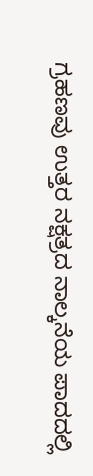ಗ್ರಹಣವು ಉತ್ತರ ನಕ್ಷತ್ರದ ನಾಲ್ಕನೆಯ ಪಾದದಲ್ಲಿ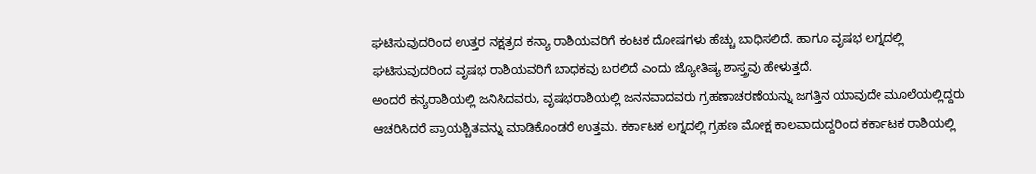ಘಟಿಸುವುದರಿಂದ ಉತ್ತರ ನಕ್ಷತ್ರದ ಕನ್ಯಾ ರಾಶಿಯವರಿಗೆ ಕಂಟಕ ದೋಷಗಳು ಹೆಚ್ಚು ಬಾಧಿಸಲಿದೆ. ಹಾಗೂ ವೃಷಭ ಲಗ್ನದಲ್ಲಿ ಘಟಿಸುವುದರಿಂದ ವೃಷಭ ರಾಶಿಯವರಿಗೆ ಬಾಧಕವು ಬರಲಿದೆ ಎಂದು ಜ್ಯೋತಿಷ್ಯ ಶಾಸ್ತ್ರವು ಹೇಳುತ್ತದೆ.
ಅಂದರೆ ಕನ್ಯರಾಶಿಯಲ್ಲಿ ಜನಿಸಿದವರು, ವೃಷಭರಾಶಿಯಲ್ಲಿ ಜನನವಾದವರು ಗ್ರಹಣಾಚರಣೆಯನ್ನು ಜಗತ್ತಿನ ಯಾವುದೇ ಮೂಲೆಯಲ್ಲಿದ್ದರು ಆಚರಿಸಿದರೆ ಪ್ರಾಯಶ್ಚಿತವನ್ನು ಮಾಡಿಕೊಂಡರೆ ಉತ್ತಮ. ಕರ್ಕಾಟಕ ಲಗ್ನದಲ್ಲಿ ಗ್ರಹಣ ಮೋಕ್ಷ ಕಾಲವಾದುದ್ದರಿಂದ ಕರ್ಕಾಟಕ ರಾಶಿಯಲ್ಲಿ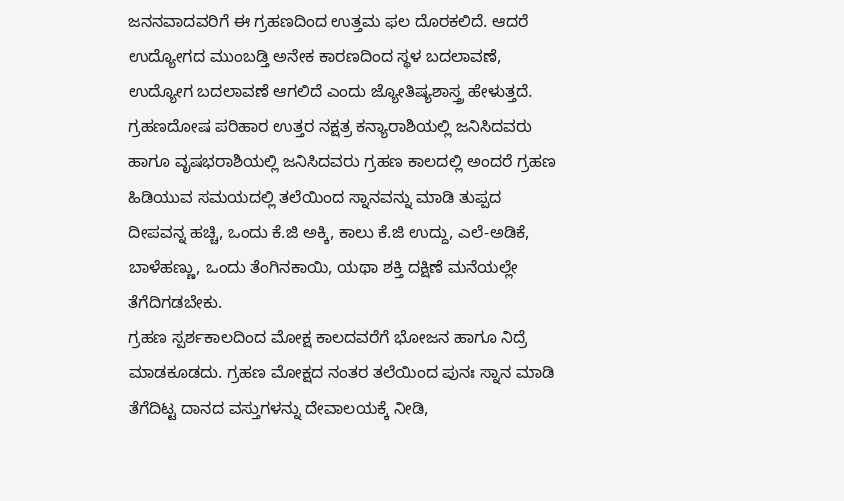ಜನನವಾದವರಿಗೆ ಈ ಗ್ರಹಣದಿಂದ ಉತ್ತಮ ಫಲ ದೊರಕಲಿದೆ. ಆದರೆ ಉದ್ಯೋಗದ ಮುಂಬಡ್ತಿ ಅನೇಕ ಕಾರಣದಿಂದ ಸ್ಥಳ ಬದಲಾವಣೆ, ಉದ್ಯೋಗ ಬದಲಾವಣೆ ಆಗಲಿದೆ ಎಂದು ಜ್ಯೋತಿಷ್ಯಶಾಸ್ತ್ರ ಹೇಳುತ್ತದೆ.
ಗ್ರಹಣದೋಷ ಪರಿಹಾರ ಉತ್ತರ ನಕ್ಷತ್ರ ಕನ್ಯಾರಾಶಿಯಲ್ಲಿ ಜನಿಸಿದವರು ಹಾಗೂ ವೃಷಭರಾಶಿಯಲ್ಲಿ ಜನಿಸಿದವರು ಗ್ರಹಣ ಕಾಲದಲ್ಲಿ ಅಂದರೆ ಗ್ರಹಣ ಹಿಡಿಯುವ ಸಮಯದಲ್ಲಿ ತಲೆಯಿಂದ ಸ್ನಾನವನ್ನು ಮಾಡಿ ತುಪ್ಪದ ದೀಪವನ್ನ ಹಚ್ಚಿ, ಒಂದು ಕೆ.ಜಿ ಅಕ್ಕಿ, ಕಾಲು ಕೆ.ಜಿ ಉದ್ದು, ಎಲೆ-ಅಡಿಕೆ, ಬಾಳೆಹಣ್ಣು, ಒಂದು ತೆಂಗಿನಕಾಯಿ, ಯಥಾ ಶಕ್ತಿ ದಕ್ಷಿಣೆ ಮನೆಯಲ್ಲೇ ತೆಗೆದಿಗಡಬೇಕು.
ಗ್ರಹಣ ಸ್ಪರ್ಶಕಾಲದಿಂದ ಮೋಕ್ಷ ಕಾಲದವರೆಗೆ ಭೋಜನ ಹಾಗೂ ನಿದ್ರೆ ಮಾಡಕೂಡದು. ಗ್ರಹಣ ಮೋಕ್ಷದ ನಂತರ ತಲೆಯಿಂದ ಪುನಃ ಸ್ನಾನ ಮಾಡಿ ತೆಗೆದಿಟ್ಟ ದಾನದ ವಸ್ತುಗಳನ್ನು ದೇವಾಲಯಕ್ಕೆ ನೀಡಿ,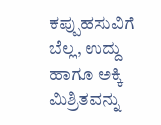ಕಪ್ಪುಹಸುವಿಗೆ ಬೆಲ್ಲ, ಉದ್ದು ಹಾಗೂ ಅಕ್ಕಿ ಮಿಶ್ರಿತವನ್ನು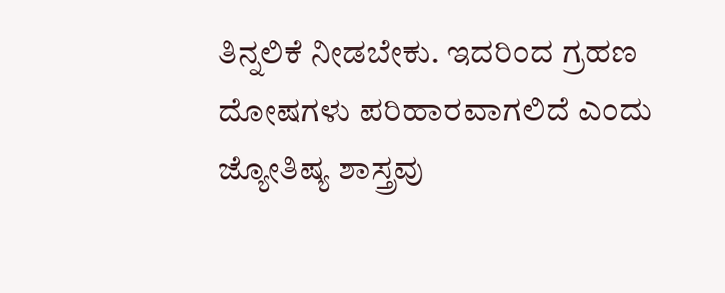ತಿನ್ನಲಿಕೆ ನೀಡಬೇಕು. ಇದರಿಂದ ಗ್ರಹಣ ದೋಷಗಳು ಪರಿಹಾರವಾಗಲಿದೆ ಎಂದು ಜ್ಯೋತಿಷ್ಯ ಶಾಸ್ತ್ರವು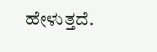ಹೇಳುತ್ತದೆ.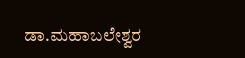ಡಾ.ಮಹಾಬಲೇಶ್ವರ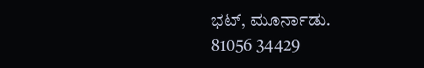ಭಟ್, ಮೂರ್ನಾಡು.
81056 34429